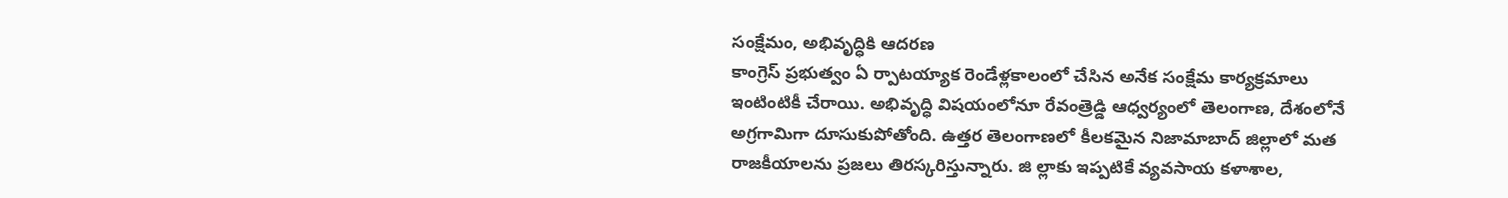సంక్షేమం, అభివృద్ధికి ఆదరణ
కాంగ్రెస్ ప్రభుత్వం ఏ ర్పాటయ్యాక రెండేళ్లకాలంలో చేసిన అనేక సంక్షేమ కార్యక్రమాలు ఇంటింటికీ చేరాయి. అభివృద్ధి విషయంలోనూ రేవంత్రెడ్డి ఆధ్వర్యంలో తెలంగాణ, దేశంలోనే అగ్రగామిగా దూసుకుపోతోంది. ఉత్తర తెలంగాణలో కీలకమైన నిజామాబాద్ జిల్లాలో మత రాజకీయాలను ప్రజలు తిరస్కరిస్తున్నారు. జి ల్లాకు ఇప్పటికే వ్యవసాయ కళాశాల,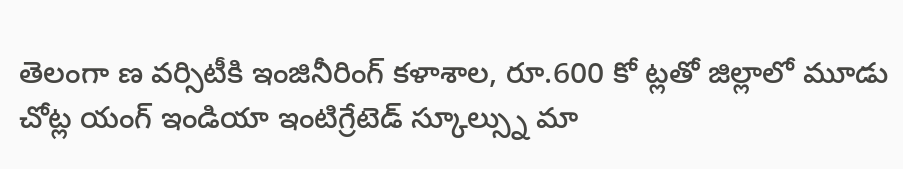తెలంగా ణ వర్సిటీకి ఇంజినీరింగ్ కళాశాల, రూ.600 కో ట్లతో జిల్లాలో మూడు చోట్ల యంగ్ ఇండియా ఇంటిగ్రేటెడ్ స్కూల్స్ను మా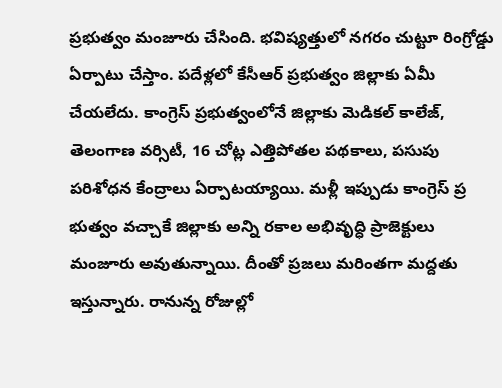ప్రభుత్వం మంజూరు చేసింది. భవిష్యత్తులో నగరం చుట్టూ రింగ్రోడ్డు ఏర్పాటు చేస్తాం. పదేళ్లలో కేసీఆర్ ప్రభుత్వం జిల్లాకు ఏమీ చేయలేదు. కాంగ్రెస్ ప్రభుత్వంలోనే జిల్లాకు మెడికల్ కాలేజ్, తెలంగాణ వర్సిటీ, 16 చోట్ల ఎత్తిపోతల పథకాలు, పసుపు పరిశోధన కేంద్రాలు ఏర్పాటయ్యాయి. మళ్లీ ఇప్పుడు కాంగ్రెస్ ప్ర భుత్వం వచ్చాకే జిల్లాకు అన్ని రకాల అభివృద్ధి ప్రాజెక్టులు మంజూరు అవుతున్నాయి. దీంతో ప్రజలు మరింతగా మద్దతు ఇస్తున్నారు. రానున్న రోజుల్లో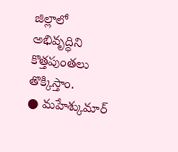జిల్లాలో అభివృద్ధిని కొత్తపుంతలు తొక్కిస్తాం.
● మహేశ్కుమార్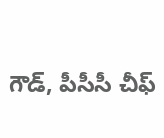గౌడ్, పీసీసీ చీఫ్